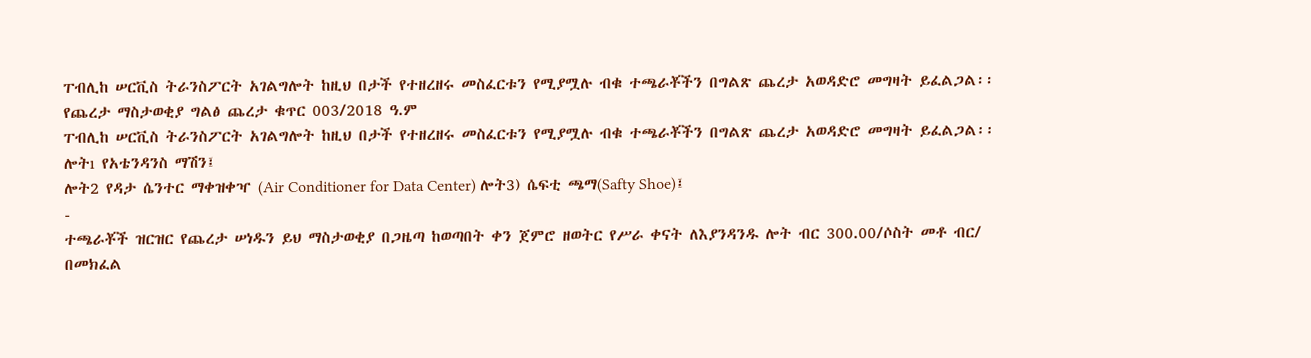ፐብሊከ ሠርቪስ ትራንስፖርት አገልግሎት ከዚህ በታች የተዘረዘሩ መስፈርቱን የሚያሟሉ ብቁ ተጫራቾችን በግልጽ ጨረታ አወዳድሮ መግዛት ይፈልጋል፡፡
የጨረታ ማስታወቂያ ግልፅ ጨረታ ቁጥር 003/2018 ዓ.ም
ፐብሊከ ሠርቪስ ትራንስፖርት አገልግሎት ከዚህ በታች የተዘረዘሩ መስፈርቱን የሚያሟሉ ብቁ ተጫራቾችን በግልጽ ጨረታ አወዳድሮ መግዛት ይፈልጋል፡፡
ሎትı የአቴንዳንስ ማሽን፤
ሎት2 የዳታ ሴንተር ማቀዝቀዣ (Air Conditioner for Data Center) ሎት3) ሴፍቲ ጫማ(Safty Shoe)፤
-
ተጫራቾች ዝርዝር የጨረታ ሠነዱን ይህ ማስታወቂያ በጋዜጣ ከወጣበት ቀን ጀምሮ ዘወትር የሥራ ቀናት ለእያንዳንዱ ሎት ብር 300.00/ሶስት መቶ ብር/ በመክፈል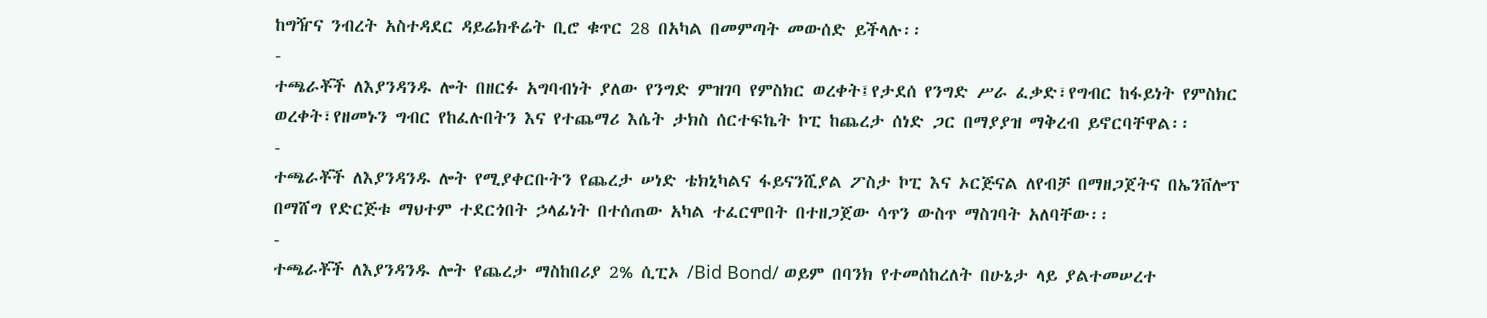ከግዥና ንብረት አስተዳደር ዳይሬክቶሬት ቢሮ ቁጥር 28 በአካል በመምጣት መውሰድ ይችላሉ፡፡
-
ተጫራቾች ለእያንዳንዱ ሎት በዘርፉ አግባብነት ያለው የንግድ ምዝገባ የምስክር ወረቀት፤የታደሰ የንግድ ሥራ ፈቃድ፣የግብር ከፋይነት የምስክር ወረቀት፣የዘመኑን ግብር የከፈሉበትን እና የተጨማሪ እሴት ታክስ ሰርተፍኬት ኮፒ ከጨረታ ሰነድ ጋር በማያያዝ ማቅረብ ይኖርባቸዋል፡፡
-
ተጫራቾች ለእያንዳንዱ ሎት የሚያቀርቡትን የጨረታ ሠነድ ቴክኒካልና ፋይናንሺያል ፖስታ ኮፒ እና ኦርጅናል ለየብቻ በማዘጋጀትና በኤንቨሎፕ በማሸግ የድርጅቱ ማህተም ተደርጎበት ኃላፊነት በተሰጠው አካል ተፈርሞበት በተዘጋጀው ሳጥን ውስጥ ማስገባት አለባቸው፡፡
-
ተጫራቾች ለእያንዳንዱ ሎት የጨረታ ማስከበሪያ 2% ሲፒኦ /Bid Bond/ ወይም በባንክ የተመሰከረለት በሁኔታ ላይ ያልተመሠረተ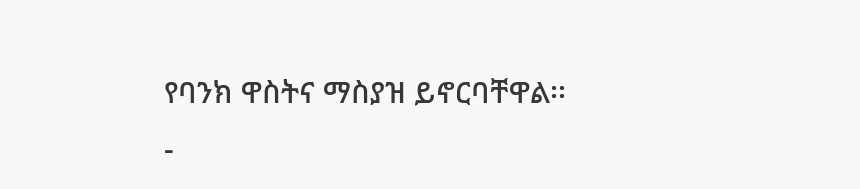የባንክ ዋስትና ማስያዝ ይኖርባቸዋል፡፡
-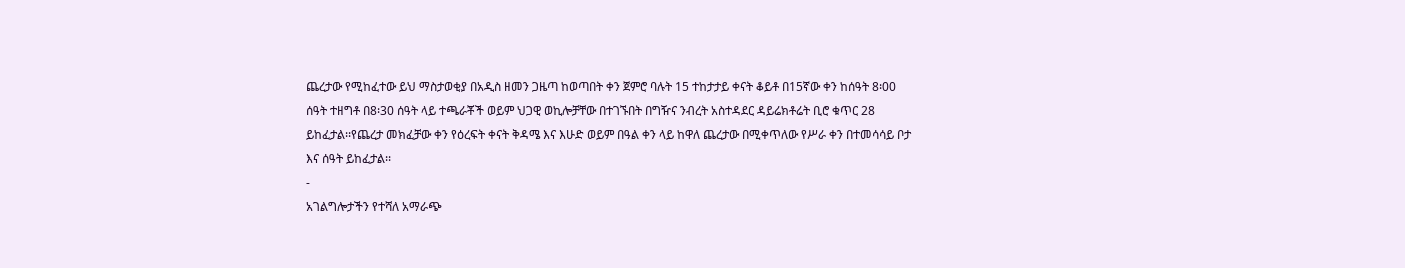ጨረታው የሚከፈተው ይህ ማስታወቂያ በአዲስ ዘመን ጋዜጣ ከወጣበት ቀን ጀምሮ ባሉት 15 ተከታታይ ቀናት ቆይቶ በ15ኛው ቀን ከሰዓት 8፡00 ሰዓት ተዘግቶ በ8፡30 ሰዓት ላይ ተጫራቾች ወይም ህጋዊ ወኪሎቻቸው በተገኙበት በግዥና ንብረት አስተዳደር ዳይሬክቶሬት ቢሮ ቁጥር 28 ይከፈታል፡፡የጨረታ መክፈቻው ቀን የዕረፍት ቀናት ቅዳሜ እና እሁድ ወይም በዓል ቀን ላይ ከዋለ ጨረታው በሚቀጥለው የሥራ ቀን በተመሳሳይ ቦታ እና ሰዓት ይከፈታል፡፡
-
አገልግሎታችን የተሻለ አማራጭ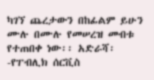ካገኘ ጨረታውን በከፊልም ይሁን ሙሉ በሙሉ የመሠረዝ መብቱ የተጠበቀ ነው፡፡ አድራሻ፡-የፐብሊክ ሰርቪስ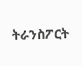ትራንስፖርት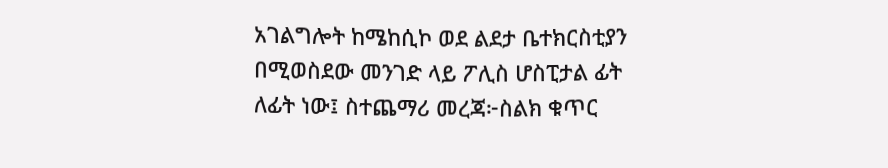አገልግሎት ከሜከሲኮ ወደ ልደታ ቤተክርስቲያን በሚወስደው መንገድ ላይ ፖሊስ ሆስፒታል ፊት ለፊት ነው፤ ስተጨማሪ መረጃ፦ስልክ ቁጥር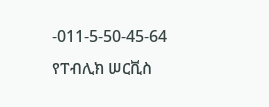-011-5-50-45-64
የፐብሊክ ሠርቪስ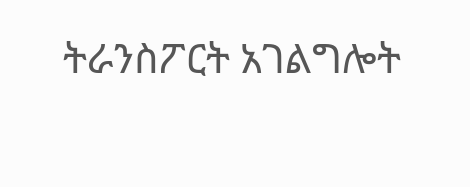ትራንስፖርት አገልግሎት